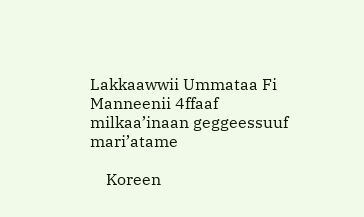Lakkaawwii Ummataa Fi Manneenii 4ffaaf milkaa’inaan geggeessuuf mari’atame

    Koreen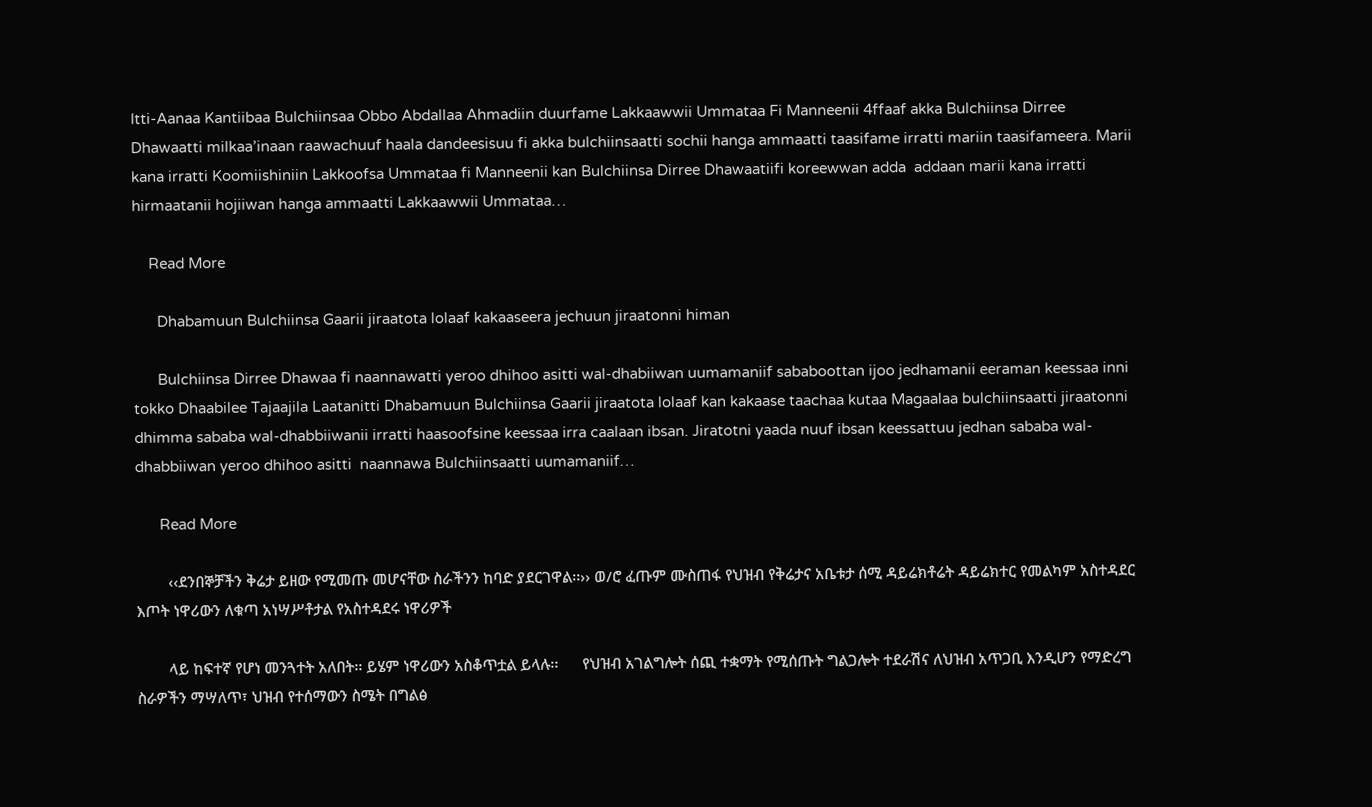Itti-Aanaa Kantiibaa Bulchiinsaa Obbo Abdallaa Ahmadiin duurfame Lakkaawwii Ummataa Fi Manneenii 4ffaaf akka Bulchiinsa Dirree Dhawaatti milkaa’inaan raawachuuf haala dandeesisuu fi akka bulchiinsaatti sochii hanga ammaatti taasifame irratti mariin taasifameera. Marii kana irratti Koomiishiniin Lakkoofsa Ummataa fi Manneenii kan Bulchiinsa Dirree Dhawaatiifi koreewwan adda  addaan marii kana irratti hirmaatanii hojiiwan hanga ammaatti Lakkaawwii Ummataa…

    Read More

      Dhabamuun Bulchiinsa Gaarii jiraatota lolaaf kakaaseera jechuun jiraatonni himan

      Bulchiinsa Dirree Dhawaa fi naannawatti yeroo dhihoo asitti wal-dhabiiwan uumamaniif sababoottan ijoo jedhamanii eeraman keessaa inni tokko Dhaabilee Tajaajila Laatanitti Dhabamuun Bulchiinsa Gaarii jiraatota lolaaf kan kakaase taachaa kutaa Magaalaa bulchiinsaatti jiraatonni dhimma sababa wal-dhabbiiwanii irratti haasoofsine keessaa irra caalaan ibsan. Jiratotni yaada nuuf ibsan keessattuu jedhan sababa wal-dhabbiiwan yeroo dhihoo asitti  naannawa Bulchiinsaatti uumamaniif…

      Read More

        ‹‹ደንበኞቻችን ቅሬታ ይዘው የሚመጡ መሆናቸው ስራችንን ከባድ ያደርገዋል፡፡›› ወ/ሮ ፈጡም ሙስጠፋ የህዝብ የቅሬታና አቤቱታ ሰሚ ዳይሬክቶሬት ዳይሬክተር የመልካም አስተዳደር እጦት ነዋሪውን ለቁጣ አነሣሥቶታል የአስተዳደሩ ነዋሪዎች

        ላይ ከፍተኛ የሆነ መንጓተት አለበት፡፡ ይሄም ነዋሪውን አስቆጥቷል ይላሉ፡፡      የህዝብ አገልግሎት ሰጪ ተቋማት የሚሰጡት ግልጋሎት ተደራሽና ለህዝብ አጥጋቢ እንዲሆን የማድረግ ስራዎችን ማሣለጥ፣ ህዝብ የተሰማውን ስሜት በግልፅ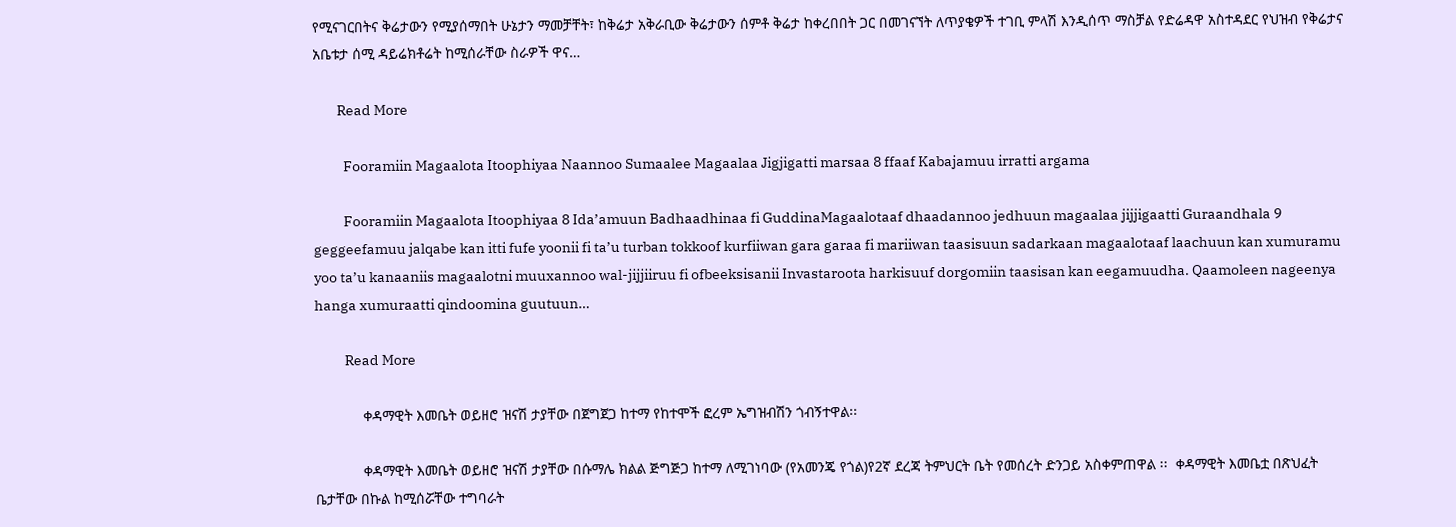የሚናገርበትና ቅሬታውን የሚያሰማበት ሁኔታን ማመቻቸት፣ ከቅሬታ አቅራቢው ቅሬታውን ሰምቶ ቅሬታ ከቀረበበት ጋር በመገናኘት ለጥያቄዎች ተገቢ ምላሽ እንዲሰጥ ማስቻል የድሬዳዋ አስተዳደር የህዝብ የቅሬታና አቤቱታ ሰሚ ዳይሬክቶሬት ከሚሰራቸው ስራዎች ዋና…

        Read More

          Fooramiin Magaalota Itoophiyaa Naannoo Sumaalee Magaalaa Jigjigatti marsaa 8 ffaaf Kabajamuu irratti argama

          Fooramiin Magaalota Itoophiyaa 8 Ida’amuun Badhaadhinaa fi GuddinaMagaalotaaf dhaadannoo jedhuun magaalaa jijjigaatti Guraandhala 9 geggeefamuu jalqabe kan itti fufe yoonii fi ta’u turban tokkoof kurfiiwan gara garaa fi mariiwan taasisuun sadarkaan magaalotaaf laachuun kan xumuramu yoo ta’u kanaaniis magaalotni muuxannoo wal-jijjiiruu fi ofbeeksisanii Invastaroota harkisuuf dorgomiin taasisan kan eegamuudha. Qaamoleen nageenya hanga xumuraatti qindoomina guutuun…

          Read More

            ቀዳማዊት እመቤት ወይዘሮ ዝናሽ ታያቸው በጀግጀጋ ከተማ የከተሞች ፎረም ኤግዝብሽን ጎብኝተዋል፡፡

            ቀዳማዊት እመቤት ወይዘሮ ዝናሽ ታያቸው በሱማሌ ክልል ጅግጅጋ ከተማ ለሚገነባው (የአመንጄ የጎል)የ2ኛ ደረጃ ትምህርት ቤት የመሰረት ድንጋይ አስቀምጠዋል ፡፡  ቀዳማዊት እመቤቷ በጽህፈት ቤታቸው በኩል ከሚሰሯቸው ተግባራት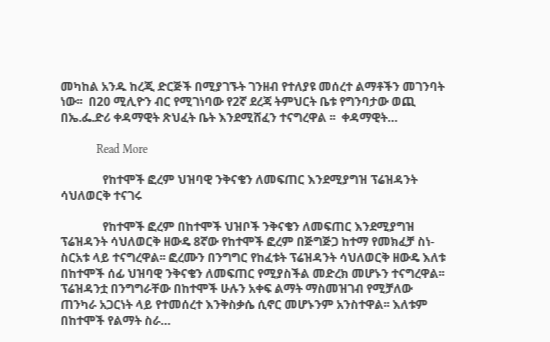መካከል አንዱ ከረጂ ድርጅች በሚያገኙት ገንዘብ የተለያዩ መሰረተ ልማቶችን መገንባት ነው፡፡  በ20 ሚሊዮን ብር የሚገነባው የ2ኛ ደረጃ ትምህርት ቤቱ የግንባታው ወጪ በኤ.ፌ.ድሪ ቀዳማዊት ጽህፈት ቤት እንደሚሸፈን ተናግረዋል ፡፡  ቀዳማዊት…

            Read More

              የከተሞች ፎረም ህዝባዊ ንቅናቄን ለመፍጠር እንደሚያግዝ ፕሬዝዳንት ሳህለወርቅ ተናገሩ

              የከተሞች ፎረም በከተሞች ህዝቦች ንቅናቄን ለመፍጠር እንደሚያግዝ ፕሬዝዳንት ሳህለወርቅ ዘውዴ 8ኛው የከተሞች ፎረም በጅግጅጋ ከተማ የመክፈቻ ስነ-ስርአቱ ላይ ተናግረዋል፡፡ ፎረሙን በንግግር የከፈቱት ፕሬዝዳንት ሳህለወርቅ ዘውዴ እለቱ በከተሞች ሰፊ ህዝባዊ ንቅናቄን ለመፍጠር የሚያስችል መድረክ መሆኑን ተናግረዋል፡፡ ፕሬዝዳንቷ በንግግራቸው በከተሞች ሁሉን አቀፍ ልማት ማስመዝገብ የሚቻለው ጠንካራ አጋርነት ላይ የተመሰረተ እንቅስቃሴ ሲኖር መሆኑንም አንስተዋል፡፡ እለቱም በከተሞች የልማት ስራ…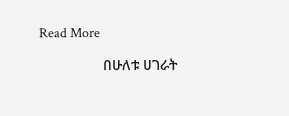Read More

                በሁለቱ ሀገራት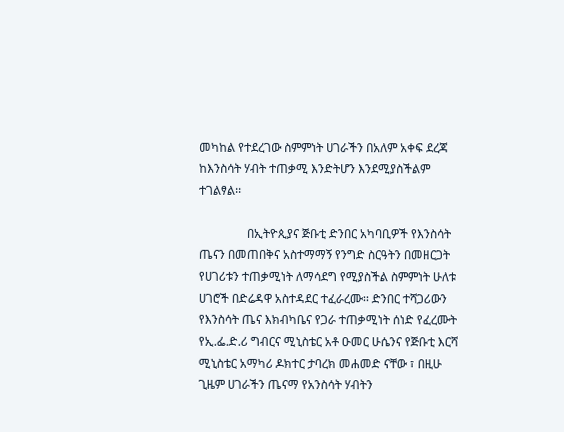መካከል የተደረገው ስምምነት ሀገራችን በአለም አቀፍ ደረጃ ከእንስሳት ሃብት ተጠቃሚ እንድትሆን እንደሚያስችልም ተገልፃል፡፡

                በኢትዮጲያና ጅቡቲ ድንበር አካባቢዎች የእንስሳት ጤናን በመጠበቅና አስተማማኝ የንግድ ስርዓትን በመዘርጋት የሀገሪቱን ተጠቃሚነት ለማሳደግ የሚያስችል ስምምነት ሁለቱ ሀገሮች በድሬዳዋ አስተዳደር ተፈራረሙ፡፡ ድንበር ተሻጋሪውን የእንስሳት ጤና እክብካቤና የጋራ ተጠቃሚነት ሰነድ የፈረሙት የኢ.ፌ.ድ.ሪ ግብርና ሚኒስቴር አቶ ዑመር ሁሴንና የጅቡቲ እርሻ ሚኒስቴር አማካሪ ዶክተር ታባረክ መሐመድ ናቸው ፣ በዚሁ ጊዜም ሀገራችን ጤናማ የአንስሳት ሃብትን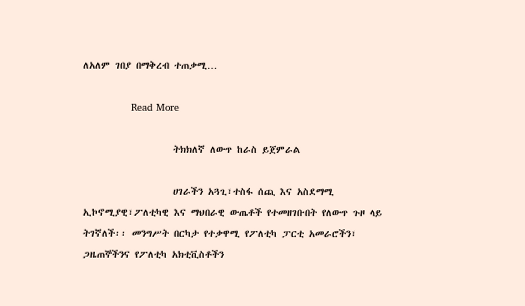ለአለም ገበያ በማቅረብ ተጠቃሚ…

                Read More

                  ትክክለኛ ለውጥ ከራስ ይጀምራል

                  ሀገራችን አጓጊ፣ተስፋ ሰጪ እና አስደማሚ ኢኮኖሚያዊ፣ፖለቲካዊ እና ማህበራዊ ውጤቶች የተመዘገቡበት የለውጥ ጉዞ ላይ ትገኛለች፡፡ መንግሥት በርካታ የተቃዋሚ የፖለቲካ ፓርቲ አመራሮችን፣ ጋዜጠኞችንና የፖለቲካ አክቲቪስቶችን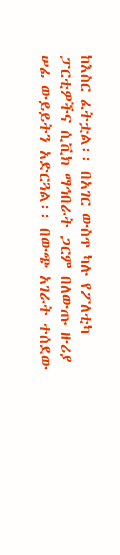ከእስር ፈትቷል፡፡ በአገር ውስጥ ካሉ የፖለቲካ ፓርቲዎችና ሲቪክ ማኅበራት ጋርም በለውጡ ዙሪያ ሠፊ ውይይትን አድርጓል፡፡ በውጭ አገራት ተሰደው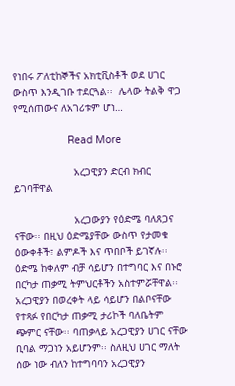የነበሩ ፖለቲከኞችና አክቲቪስቶች ወደ ሀገር ውስጥ እንዲገቡ ተደርጓል፡፡  ሌላው ትልቅ ዋጋ የሚሰጠውና ለአገሪቱም ሆነ…

                  Read More

                    አረጋዊያን ድርብ ክብር ይገባቸዋል

                    አረጋውያን የዕድሜ ባለጸጋና ናቸው፡፡ በዚህ ዕድሜያቸው ውስጥ የታመቁ ዕውቀቶች፣ ልምዶች እና ጥበቦች ይገኛሉ፡፡ ዕድሜ ከቀለም ብቻ ሳይሆን በተግባር እና በኑሮ በርካታ ጠቃሚ ትምህርቶችን አስተምሯቸዋል፡፡ አረጋዊያን በወረቀት ላይ ሳይሆን በልቦናቸው የተጻፉ የበርካታ ጠቃሚ ታሪኮች ባለቤትም  ጭምር ናቸው፡፡ ባጠቃላይ አረጋዊያን ሀገር ናቸው ቢባል ማጋነን አይሆንም፡፡ ስለዚህ ሀገር ማለት ሰው ነው ብለን ከተግባባን አረጋዊያን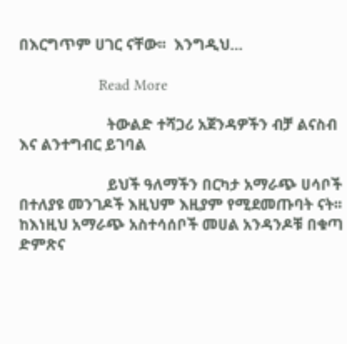በእርግጥም ሀገር ናቸው፡፡  እንግዲህ…

                    Read More

                      ትውልድ ተሻጋሪ አጀንዳዎችን ብቻ ልናስብ እና ልንተግብር ይገባል

                      ይህች ዓለማችን በርካታ አማራጭ ሀሳቦች በተለያዩ መንገዶች እዚህም እዚያም የሚደመጡባት ናት፡፡ ከእነዚህ አማራጭ አስተሳሰቦች መሀል አንዳንዶቹ በቁጣ ድምጽና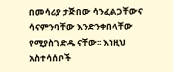በመሳሪያ ታጅበው ሳንፈልጋቸውና ሳናምንባቸው እንድንቀበላቸው የሚያስገድዱ ናቸው፡፡ እነዚህ አስተሳሰቦች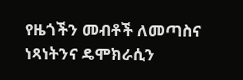የዜጎችን መብቶች ለመጣስና ነጻነትንና ዴሞክራሲን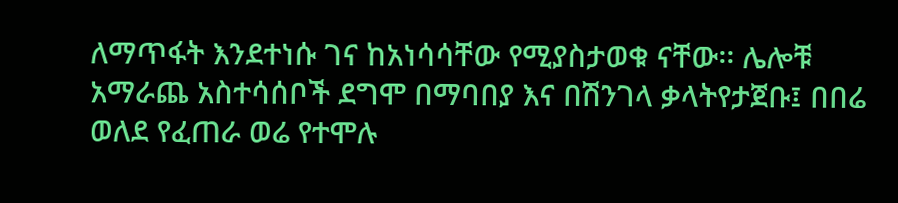ለማጥፋት እንደተነሱ ገና ከአነሳሳቸው የሚያስታወቁ ናቸው፡፡ ሌሎቹ አማራጨ አስተሳሰቦች ደግሞ በማባበያ እና በሽንገላ ቃላትየታጀቡ፤ በበሬ ወለደ የፈጠራ ወሬ የተሞሉ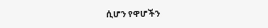ሲሆን የዋሆችን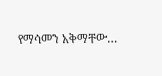የማሳመን አቅማቸው…